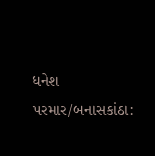ધનેશ પરમાર/બનાસકાંઠા: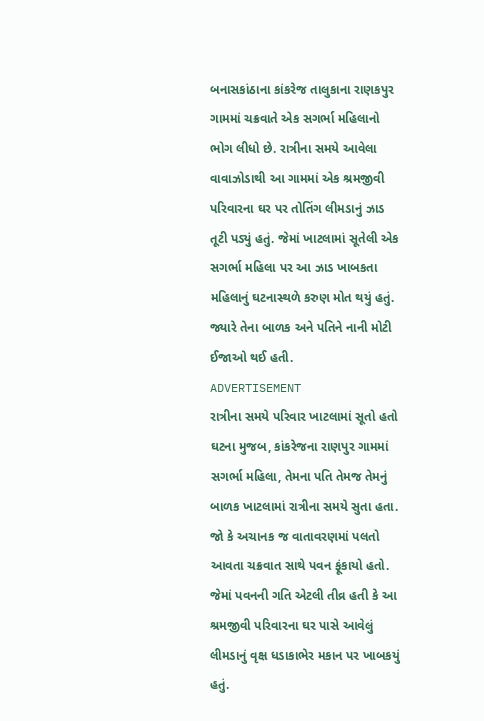બનાસકાંઠાના કાંકરેજ તાલુકાના રાણકપુર ગામમાં ચક્રવાતે એક સગર્ભા મહિલાનો ભોગ લીધો છે. રાત્રીના સમયે આવેલા વાવાઝોડાથી આ ગામમાં એક શ્રમજીવી પરિવારના ઘર પર તોતિંગ લીમડાનું ઝાડ તૂટી પડ્યું હતું. જેમાં ખાટલામાં સૂતેલી એક સગર્ભા મહિલા પર આ ઝાડ ખાબકતા મહિલાનું ઘટનાસ્થળે કરુણ મોત થયું હતું. જ્યારે તેના બાળક અને પતિને નાની મોટી ઈજાઓ થઈ હતી.
ADVERTISEMENT
રાત્રીના સમયે પરિવાર ખાટલામાં સૂતો હતો
ઘટના મુજબ, કાંકરેજના રાણપુર ગામમાં સગર્ભા મહિલા, તેમના પતિ તેમજ તેમનું બાળક ખાટલામાં રાત્રીના સમયે સુતા હતા. જો કે અચાનક જ વાતાવરણમાં પલતો આવતા ચક્રવાત સાથે પવન ફૂંકાયો હતો. જેમાં પવનની ગતિ એટલી તીવ્ર હતી કે આ શ્રમજીવી પરિવારના ઘર પાસે આવેલું લીમડાનું વૃક્ષ ધડાકાભેર મકાન પર ખાબકયું હતું.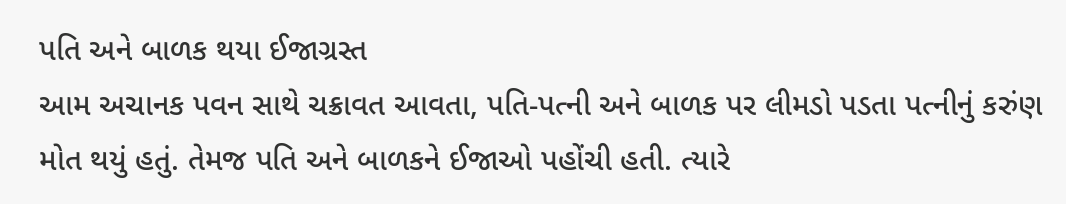પતિ અને બાળક થયા ઈજાગ્રસ્ત
આમ અચાનક પવન સાથે ચક્રાવત આવતા, પતિ-પત્ની અને બાળક પર લીમડો પડતા પત્નીનું કરુંણ મોત થયું હતું. તેમજ પતિ અને બાળકને ઈજાઓ પહોંચી હતી. ત્યારે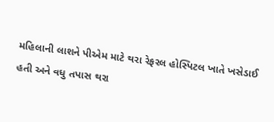મહિલાની લાશને પીએમ માટે થરા રેફરલ હોસ્પિટલ ખાતે ખસેડાઈ હતી અને વધુ તપાસ થરા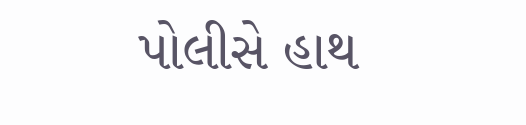પોલીસે હાથ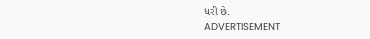ધરી છે.
ADVERTISEMENT